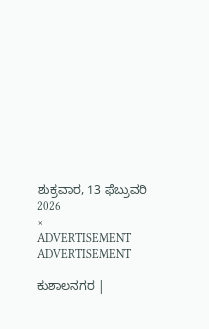ಶುಕ್ರವಾರ, 13 ಫೆಬ್ರುವರಿ 2026
×
ADVERTISEMENT
ADVERTISEMENT

ಕುಶಾಲನಗರ |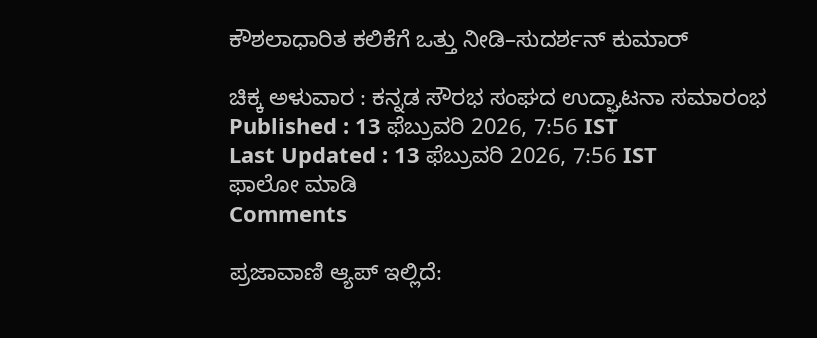ಕೌಶಲಾಧಾರಿತ ಕಲಿಕೆಗೆ ಒತ್ತು ನೀಡಿ–ಸುದರ್ಶನ್ ಕುಮಾರ್

ಚಿಕ್ಕ ಅಳುವಾರ : ಕನ್ನಡ ಸೌರಭ ಸಂಘದ ಉದ್ಘಾಟನಾ ಸಮಾರಂಭ
Published : 13 ಫೆಬ್ರುವರಿ 2026, 7:56 IST
Last Updated : 13 ಫೆಬ್ರುವರಿ 2026, 7:56 IST
ಫಾಲೋ ಮಾಡಿ
Comments

ಪ್ರಜಾವಾಣಿ ಆ್ಯಪ್ ಇಲ್ಲಿದೆ: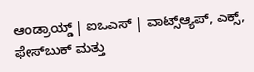ಆಂಡ್ರಾಯ್ಡ್ | ಐಒಎಸ್ | ವಾಟ್ಸ್ಆ್ಯಪ್, ಎಕ್ಸ್, ಫೇಸ್‌ಬುಕ್ ಮತ್ತು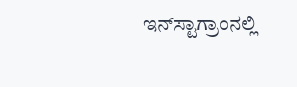ಇನ್‌ಸ್ಟಾಗ್ರಾಂನಲ್ಲಿ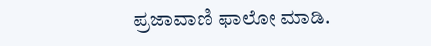ಪ್ರಜಾವಾಣಿ ಫಾಲೋ ಮಾಡಿ.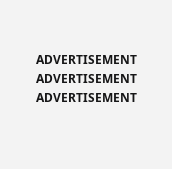ADVERTISEMENT
ADVERTISEMENT
ADVERTISEMENT